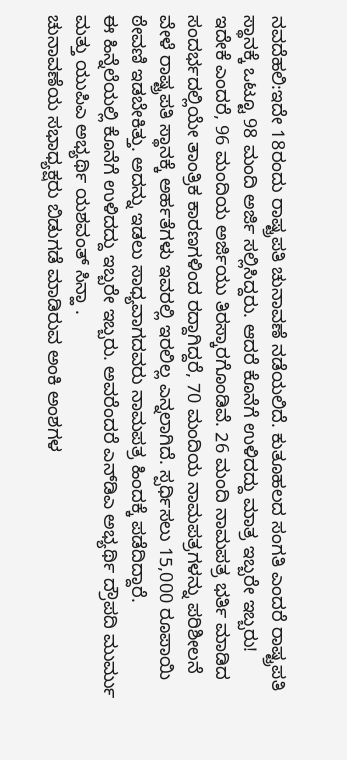ನವದೆಹಲಿ:ಇದೇ 18ರಂದು ರಾಷ್ಟ್ರಪತಿ ಚುನಾವಣೆ ನಡೆಯಲಿದೆ. ಕುತೂಹಲದ ಸಂಗತಿ ಎಂದರೆ ರಾಷ್ಟ್ರಪತಿ ಸ್ಥಾನಕ್ಕೆ ಒಟ್ಟೂ 98 ಮಂದಿ ಅರ್ಜಿ ಸಲ್ಲಿಸಿದ್ದರು. ಆದರೆ ಕೊನೆಗೆ ಉಳಿದದ್ದು ಮಾತ್ರ ಇಬ್ಬರೇ ಇಬ್ಬರು!
ಇದೇಕೆ ಎಂದರೆ, 96 ಮಂದಿಯ ಅರ್ಜಿಯು ತಿರಸ್ಕಾರಗೊಂಡಿವೆ. 26 ಮಂದಿ ನಾಮಪತ್ರ ಭರ್ತಿ ಮಾಡಿದ ಸಂದರ್ಭದಲ್ಲಿಯೇ ತಾಂತ್ರಿಕ ಕಾರಣಗಳಿಂದ ರದ್ದಾಗಿದ್ದರೆ, 70 ಮಂದಿಯ ನಾಮಪತ್ರಗಳನ್ನು ಪರಿಶೀಲನೆ ವೇಳೆ ರಾಷ್ಟ್ರಪತಿ ಸ್ಥಾನಕ್ಕೆ ಅರ್ಹತೆಗಳು ಇವರಲ್ಲಿ ಇರಲಿಲ್ಲ ಎನ್ನಲಾಗಿದೆ. ಸ್ಪರ್ಧಿಸಲು 15,000 ರೂಪಾಯಿ ಠೇವಣಿ ಇಡಬೇಕಿತ್ತು. ಅದನ್ನು ಇಡಲು ಸಾಧ್ಯವಾಗದವರು ನಾಮಪತ್ರ ಹಿಂದಕ್ಕೆ ಪಡೆದಿದ್ದಾರೆ.
ಈ ಹಿನ್ನೆಲೆಯಲ್ಲಿ ಕೊನೆಗೆ ಉಳಿದದ್ದು ಇಬ್ಬರೇ ಇಬ್ಬರು. ಅವರೆಂದರೆ ಎನ್‌ಡಿಎ ಅಭ್ಯರ್ಥಿ ದ್ರೌಪದಿ ಮುರ್ಮು ಮತ್ತು ಯುಪಿಎ ಅಭ್ಯರ್ಥಿ ಯಶವಂತ್ ಸಿನ್ಹಾ .
ಚುನಾವಣೆಯ ಸಭಾಧ್ಯಕ್ಷರು ಬಿಡುಗಡೆ ಮಾಡಿರುವ ಅಂಕಿ ಅಂಶಗಳ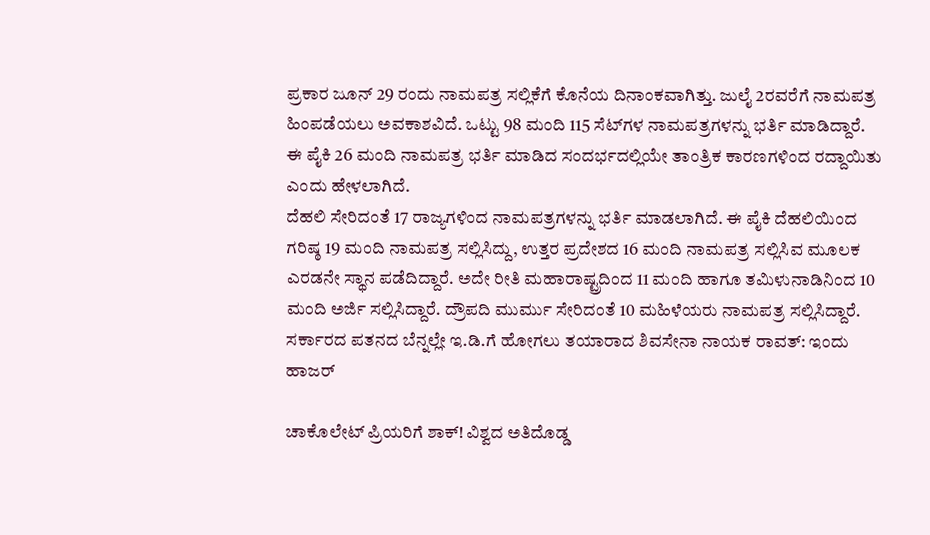ಪ್ರಕಾರ ಜೂನ್ 29 ರಂದು ನಾಮಪತ್ರ ಸಲ್ಲಿಕೆಗೆ ಕೊನೆಯ ದಿನಾಂಕವಾಗಿತ್ತು. ಜುಲೈ 2ರವರೆಗೆ ನಾಮಪತ್ರ ಹಿಂಪಡೆಯಲು ಅವಕಾಶವಿದೆ. ಒಟ್ಟು 98 ಮಂದಿ 115 ಸೆಟ್‌ಗಳ ನಾಮಪತ್ರಗಳನ್ನು ಭರ್ತಿ ಮಾಡಿದ್ದಾರೆ. ಈ ಪೈಕಿ 26 ಮಂದಿ ನಾಮಪತ್ರ ಭರ್ತಿ ಮಾಡಿದ ಸಂದರ್ಭದಲ್ಲಿಯೇ ತಾಂತ್ರಿಕ ಕಾರಣಗಳಿಂದ ರದ್ದಾಯಿತು ಎಂದು ಹೇಳಲಾಗಿದೆ.
ದೆಹಲಿ ಸೇರಿದಂತೆ 17 ರಾಜ್ಯಗಳಿಂದ ನಾಮಪತ್ರಗಳನ್ನು ಭರ್ತಿ ಮಾಡಲಾಗಿದೆ. ಈ ಪೈಕಿ ದೆಹಲಿಯಿಂದ ಗರಿಷ್ಠ 19 ಮಂದಿ ನಾಮಪತ್ರ ಸಲ್ಲಿಸಿದ್ದು, ಉತ್ತರ ಪ್ರದೇಶದ 16 ಮಂದಿ ನಾಮಪತ್ರ ಸಲ್ಲಿಸಿವ ಮೂಲಕ ಎರಡನೇ ಸ್ಥಾನ ಪಡೆದಿದ್ದಾರೆ. ಅದೇ ರೀತಿ ಮಹಾರಾಷ್ಟ್ರದಿಂದ 11 ಮಂದಿ ಹಾಗೂ ತಮಿಳುನಾಡಿನಿಂದ 10 ಮಂದಿ ಅರ್ಜಿ ಸಲ್ಲಿಸಿದ್ದಾರೆ. ದ್ರೌಪದಿ ಮುರ್ಮು ಸೇರಿದಂತೆ 10 ಮಹಿಳೆಯರು ನಾಮಪತ್ರ ಸಲ್ಲಿಸಿದ್ದಾರೆ.
ಸರ್ಕಾರದ ಪತನದ ಬೆನ್ನಲ್ಲೇ ಇ.ಡಿ.ಗೆ ಹೋಗಲು ತಯಾರಾದ ಶಿವಸೇನಾ ನಾಯಕ ರಾವತ್: ಇಂದು ಹಾಜರ್

ಚಾಕೊಲೇಟ್ ಪ್ರಿಯರಿಗೆ ಶಾಕ್! ವಿಶ್ವದ ಅತಿದೊಡ್ಡ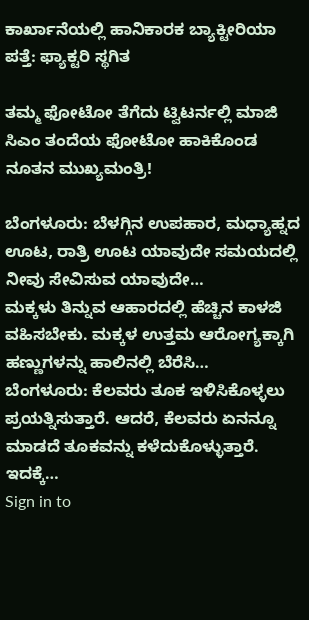ಕಾರ್ಖಾನೆಯಲ್ಲಿ ಹಾನಿಕಾರಕ ಬ್ಯಾಕ್ಟೀರಿಯಾ ಪತ್ತೆ: ಫ್ಯಾಕ್ಟರಿ ಸ್ಥಗಿತ

ತಮ್ಮ ಫೋಟೋ ತೆಗೆದು ಟ್ವಿಟರ್ನಲ್ಲಿ ಮಾಜಿ ಸಿಎಂ ತಂದೆಯ ಫೋಟೋ ಹಾಕಿಕೊಂಡ ನೂತನ ಮುಖ್ಯಮಂತ್ರಿ!

ಬೆಂಗಳೂರು: ಬೆಳಗ್ಗಿನ ಉಪಹಾರ, ಮಧ್ಯಾಹ್ನದ ಊಟ, ರಾತ್ರಿ ಊಟ ಯಾವುದೇ ಸಮಯದಲ್ಲಿ ನೀವು ಸೇವಿಸುವ ಯಾವುದೇ…
ಮಕ್ಕಳು ತಿನ್ನುವ ಆಹಾರದಲ್ಲಿ ಹೆಚ್ಚಿನ ಕಾಳಜಿ ವಹಿಸಬೇಕು. ಮಕ್ಕಳ ಉತ್ತಮ ಆರೋಗ್ಯಕ್ಕಾಗಿ ಹಣ್ಣುಗಳನ್ನು ಹಾಲಿನಲ್ಲಿ ಬೆರೆಸಿ…
ಬೆಂಗಳೂರು: ಕೆಲವರು ತೂಕ ಇಳಿಸಿಕೊಳ್ಳಲು ಪ್ರಯತ್ನಿಸುತ್ತಾರೆ. ಆದರೆ, ಕೆಲವರು ಏನನ್ನೂ ಮಾಡದೆ ತೂಕವನ್ನು ಕಳೆದುಕೊಳ್ಳುತ್ತಾರೆ. ಇದಕ್ಕೆ…
Sign in to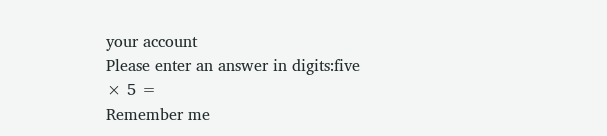your account
Please enter an answer in digits:five × 5 =
Remember me